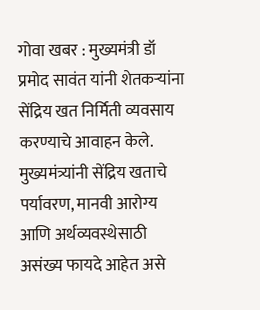गोवा खबर : मुख्यमंत्री डॉ प्रमोद सावंत यांनी शेतकऱ्यांना सेंद्रिय खत निर्मिती व्यवसाय करण्याचे आवाहन केले. मुख्यमंत्र्यांनी सेंद्रिय खताचे पर्यावरण, मानवी आरोग्य आणि अर्थव्यवस्थेसाठी असंख्य फायदे आहेत असे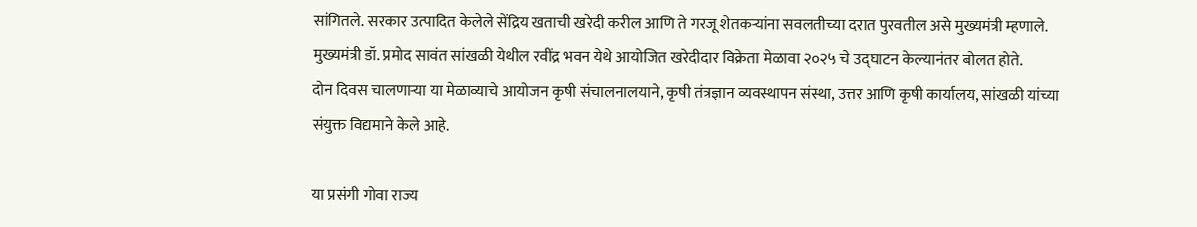सांगितले. सरकार उत्पादित केलेले सेंद्रिय खताची खरेदी करील आणि ते गरजू शेतकऱ्यांना सवलतीच्या दरात पुरवतील असे मुख्यमंत्री म्हणाले.
मुख्यमंत्री डॉ. प्रमोद सावंत सांखळी येथील रवींद्र भवन येथे आयोजित खरेदीदार विक्रेता मेळावा २०२५ चे उद्घाटन केल्यानंतर बोलत होते.
दोन दिवस चालणाऱ्या या मेळाव्याचे आयोजन कृषी संचालनालयाने, कृषी तंत्रज्ञान व्यवस्थापन संस्था, उत्तर आणि कृषी कार्यालय, सांखळी यांच्या संयुक्त विद्यमाने केले आहे.

या प्रसंगी गोवा राज्य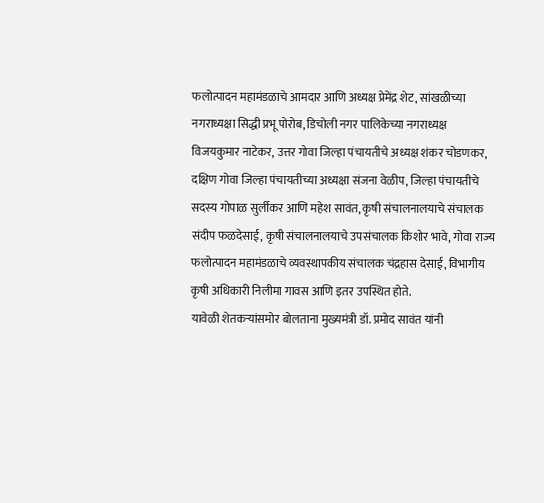फलोत्पादन महामंडळाचे आमदार आणि अध्यक्ष प्रेमेंद्र शेट, सांखळीच्या नगराध्यक्षा सिद्धी प्रभू पोरोब, डिचोली नगर पालिकेच्या नगराध्यक्ष विजयकुमार नाटेकर, उत्तर गोवा जिल्हा पंचायतीचे अध्यक्ष शंकर चोडणकर, दक्षिण गोवा जिल्हा पंचायतीच्या अध्यक्षा संजना वेळीप, जिल्हा पंचायतीचे सदस्य गोपाळ सुर्लीकर आणि महेश सावंत, कृषी संचालनालयाचे संचालक संदीप फळदेसाई, कृषी संचालनालयाचे उपसंचालक किशोर भावे, गोवा राज्य फलोत्पादन महामंडळाचे व्यवस्थापकीय संचालक चंद्रहास देसाई, विभागीय कृषी अधिकारी निलीमा गावस आणि इतर उपस्थित होते.
यावेळी शेतकऱ्यांसमोर बोलताना मुख्यमंत्री डॉ. प्रमोद सावंत यांनी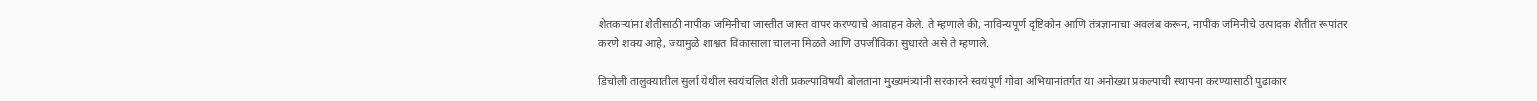शेतकऱ्यांना शेतीसाठी नापीक जमिनीचा जास्तीत जास्त वापर करण्याचे आवाहन केले. ते म्हणाले की, नाविन्यपूर्ण दृष्टिकोन आणि तंत्रज्ञानाचा अवलंब करून, नापीक जमिनीचे उत्पादक शेतीत रूपांतर करणे शक्य आहे, ज्यामुळे शाश्वत विकासाला चालना मिळते आणि उपजीविका सुधारते असे ते म्हणाले.

डिचोली तालुक्यातील सुर्ला येथील स्वयंचलित शेती प्रकल्पाविषयी बोलताना मुख्यमंत्र्यांनी सरकारने स्वयंपूर्ण गोवा अभियानांतर्गत या अनोख्या प्रकल्पाची स्थापना करण्यासाठी पुढाकार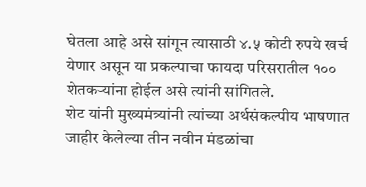घेतला आहे असे सांगून त्यासाठी ४.५ कोटी रुपये खर्च येणार असून या प्रकल्पाचा फायदा परिसरातील १०० शेतकऱ्यांना होईल असे त्यांनी सांगितले.
शेट यांनी मुख्यमंत्र्यांनी त्यांच्या अर्थसंकल्पीय भाषणात जाहीर केलेल्या तीन नवीन मंडळांचा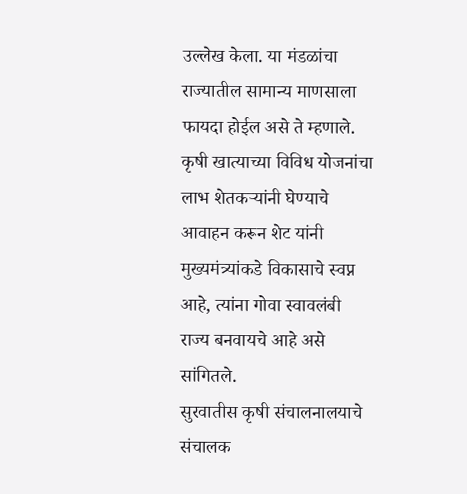उल्लेख केला. या मंडळांचा राज्यातील सामान्य माणसाला फायदा होईल असे ते म्हणाले. कृषी खात्याच्या विविध योजनांचा लाभ शेतकऱ्यांनी घेण्याचे आवाहन करून शेट यांनी मुख्यमंत्र्यांकडे विकासाचे स्वप्न आहे, त्यांना गोवा स्वावलंबी राज्य बनवायचे आहे असे सांगितले.
सुरवातीस कृषी संचालनालयाचे संचालक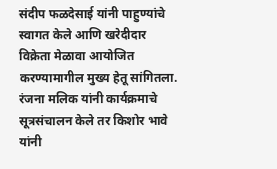संदीप फळदेसाई यांनी पाहुण्यांचे स्वागत केले आणि खरेदीदार विक्रेता मेळावा आयोजित करण्यामागील मुख्य हेतू सांगितला.
रंजना मलिक यांनी कार्यक्रमाचे सूत्रसंचालन केले तर किशोर भावे यांनी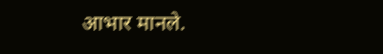आभार मानले.